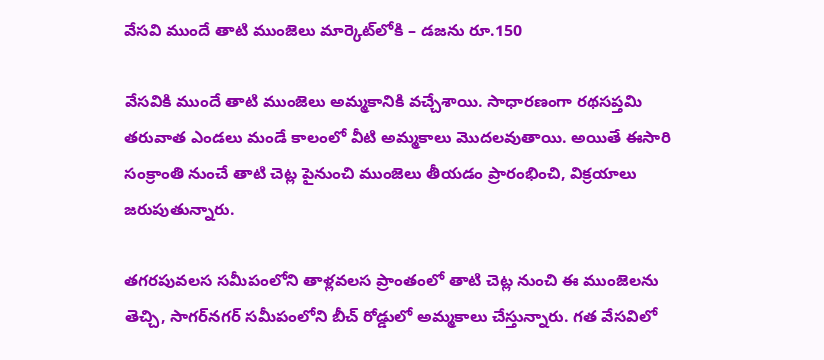వేసవి ముందే తాటి ముంజెలు మార్కెట్‌లోకి – డజను రూ.150

వేసవికి ముందే తాటి ముంజెలు అమ్మకానికి వచ్చేశాయి. సాధారణంగా రథసప్తమి తరువాత ఎండలు మండే కాలంలో వీటి అమ్మకాలు మొదలవుతాయి. అయితే ఈసారి సంక్రాంతి నుంచే తాటి చెట్ల పైనుంచి ముంజెలు తీయడం ప్రారంభించి, విక్రయాలు జరుపుతున్నారు.

తగరపువలస సమీపంలోని తాళ్లవలస ప్రాంతంలో తాటి చెట్ల నుంచి ఈ ముంజెలను తెచ్చి, సాగర్‌నగర్‌ సమీపంలోని బీచ్‌ రోడ్డులో అమ్మకాలు చేస్తున్నారు. గత వేసవిలో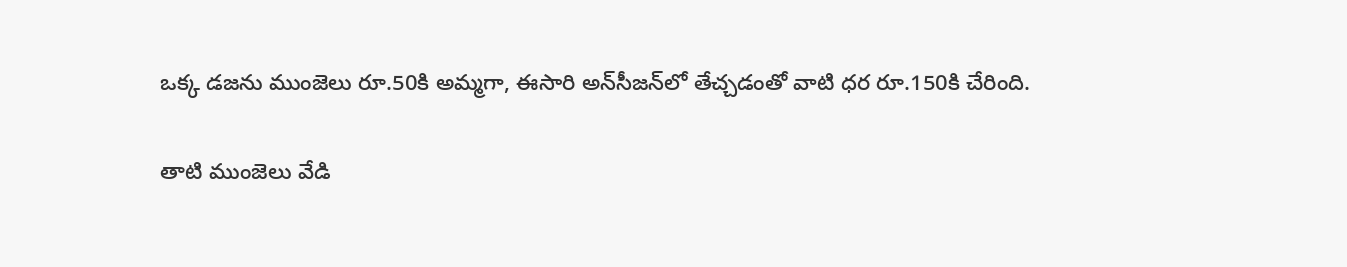ఒక్క డజను ముంజెలు రూ.50కి అమ్మగా, ఈసారి అన్‌సీజన్‌లో తేచ్చడంతో వాటి ధర రూ.150కి చేరింది.

తాటి ముంజెలు వేడి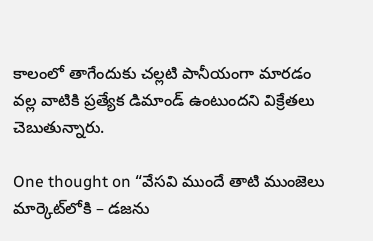కాలంలో తాగేందుకు చల్లటి పానీయంగా మారడం వల్ల వాటికి ప్రత్యేక డిమాండ్ ఉంటుందని విక్రేతలు చెబుతున్నారు.

One thought on “వేసవి ముందే తాటి ముంజెలు మార్కెట్‌లోకి – డజను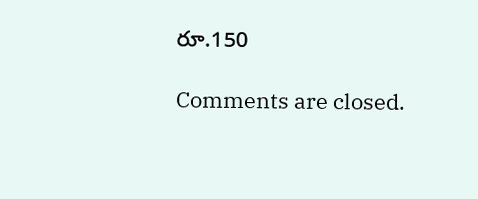రూ.150

Comments are closed.